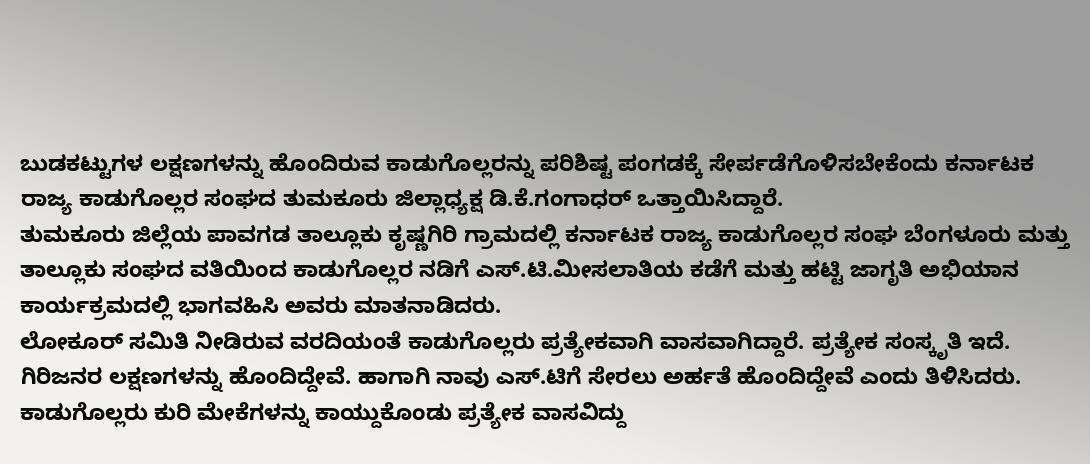ಬುಡಕಟ್ಟುಗಳ ಲಕ್ಷಣಗಳನ್ನು ಹೊಂದಿರುವ ಕಾಡುಗೊಲ್ಲರನ್ನು ಪರಿಶಿಷ್ಟ ಪಂಗಡಕ್ಕೆ ಸೇರ್ಪಡೆಗೊಳಿಸಬೇಕೆಂದು ಕರ್ನಾಟಕ ರಾಜ್ಯ ಕಾಡುಗೊಲ್ಲರ ಸಂಘದ ತುಮಕೂರು ಜಿಲ್ಲಾಧ್ಯಕ್ಷ ಡಿ.ಕೆ.ಗಂಗಾಧರ್ ಒತ್ತಾಯಿಸಿದ್ದಾರೆ.
ತುಮಕೂರು ಜಿಲ್ಲೆಯ ಪಾವಗಡ ತಾಲ್ಲೂಕು ಕೃಷ್ಣಗಿರಿ ಗ್ರಾಮದಲ್ಲಿ ಕರ್ನಾಟಕ ರಾಜ್ಯ ಕಾಡುಗೊಲ್ಲರ ಸಂಘ ಬೆಂಗಳೂರು ಮತ್ತು ತಾಲ್ಲೂಕು ಸಂಘದ ವತಿಯಿಂದ ಕಾಡುಗೊಲ್ಲರ ನಡಿಗೆ ಎಸ್.ಟಿ.ಮೀಸಲಾತಿಯ ಕಡೆಗೆ ಮತ್ತು ಹಟ್ಟಿ ಜಾಗೃತಿ ಅಭಿಯಾನ ಕಾರ್ಯಕ್ರಮದಲ್ಲಿ ಭಾಗವಹಿಸಿ ಅವರು ಮಾತನಾಡಿದರು.
ಲೋಕೂರ್ ಸಮಿತಿ ನೀಡಿರುವ ವರದಿಯಂತೆ ಕಾಡುಗೊಲ್ಲರು ಪ್ರತ್ಯೇಕವಾಗಿ ವಾಸವಾಗಿದ್ದಾರೆ. ಪ್ರತ್ಯೇಕ ಸಂಸ್ಕೃತಿ ಇದೆ. ಗಿರಿಜನರ ಲಕ್ಷಣಗಳನ್ನು ಹೊಂದಿದ್ದೇವೆ. ಹಾಗಾಗಿ ನಾವು ಎಸ್.ಟಿಗೆ ಸೇರಲು ಅರ್ಹತೆ ಹೊಂದಿದ್ದೇವೆ ಎಂದು ತಿಳಿಸಿದರು.
ಕಾಡುಗೊಲ್ಲರು ಕುರಿ ಮೇಕೆಗಳನ್ನು ಕಾಯ್ದುಕೊಂಡು ಪ್ರತ್ಯೇಕ ವಾಸವಿದ್ದು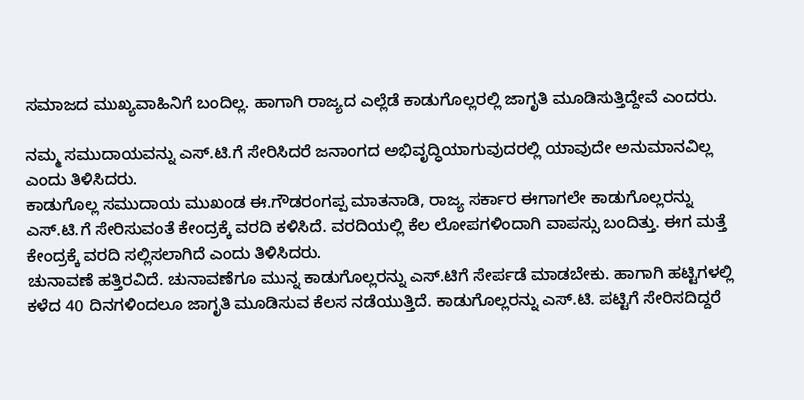ಸಮಾಜದ ಮುಖ್ಯವಾಹಿನಿಗೆ ಬಂದಿಲ್ಲ. ಹಾಗಾಗಿ ರಾಜ್ಯದ ಎಲ್ಲೆಡೆ ಕಾಡುಗೊಲ್ಲರಲ್ಲಿ ಜಾಗೃತಿ ಮೂಡಿಸುತ್ತಿದ್ದೇವೆ ಎಂದರು.

ನಮ್ಮ ಸಮುದಾಯವನ್ನು ಎಸ್.ಟಿ.ಗೆ ಸೇರಿಸಿದರೆ ಜನಾಂಗದ ಅಭಿವೃದ್ಧಿಯಾಗುವುದರಲ್ಲಿ ಯಾವುದೇ ಅನುಮಾನವಿಲ್ಲ ಎಂದು ತಿಳಿಸಿದರು.
ಕಾಡುಗೊಲ್ಲ ಸಮುದಾಯ ಮುಖಂಡ ಈ.ಗೌಡರಂಗಪ್ಪ ಮಾತನಾಡಿ, ರಾಜ್ಯ ಸರ್ಕಾರ ಈಗಾಗಲೇ ಕಾಡುಗೊಲ್ಲರನ್ನು ಎಸ್.ಟಿ.ಗೆ ಸೇರಿಸುವಂತೆ ಕೇಂದ್ರಕ್ಕೆ ವರದಿ ಕಳಿಸಿದೆ. ವರದಿಯಲ್ಲಿ ಕೆಲ ಲೋಪಗಳಿಂದಾಗಿ ವಾಪಸ್ಸು ಬಂದಿತ್ತು. ಈಗ ಮತ್ತೆ ಕೇಂದ್ರಕ್ಕೆ ವರದಿ ಸಲ್ಲಿಸಲಾಗಿದೆ ಎಂದು ತಿಳಿಸಿದರು.
ಚುನಾವಣೆ ಹತ್ತಿರವಿದೆ. ಚುನಾವಣೆಗೂ ಮುನ್ನ ಕಾಡುಗೊಲ್ಲರನ್ನು ಎಸ್.ಟಿಗೆ ಸೇರ್ಪಡೆ ಮಾಡಬೇಕು. ಹಾಗಾಗಿ ಹಟ್ಟಿಗಳಲ್ಲಿ ಕಳೆದ 40 ದಿನಗಳಿಂದಲೂ ಜಾಗೃತಿ ಮೂಡಿಸುವ ಕೆಲಸ ನಡೆಯುತ್ತಿದೆ. ಕಾಡುಗೊಲ್ಲರನ್ನು ಎಸ್.ಟಿ. ಪಟ್ಟಿಗೆ ಸೇರಿಸದಿದ್ದರೆ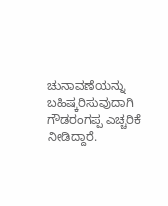ಚುನಾವಣೆಯನ್ನು ಬಹಿಷ್ಕರಿಸುವುದಾಗಿ ಗೌಡರಂಗಪ್ಪ ಎಚ್ಚರಿಕೆ ನೀಡಿದ್ದಾರೆ.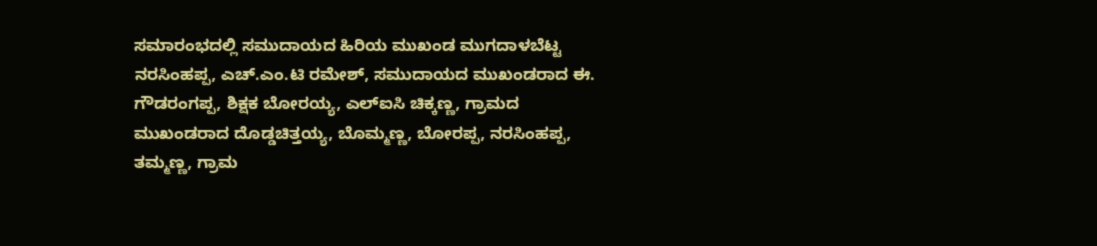ಸಮಾರಂಭದಲ್ಲಿ ಸಮುದಾಯದ ಹಿರಿಯ ಮುಖಂಡ ಮುಗದಾಳಬೆಟ್ಟ ನರಸಿಂಹಪ್ಪ, ಎಚ್.ಎಂ.ಟಿ ರಮೇಶ್, ಸಮುದಾಯದ ಮುಖಂಡರಾದ ಈ. ಗೌಡರಂಗಪ್ಪ, ಶಿಕ್ಷಕ ಬೋರಯ್ಯ, ಎಲ್ಐಸಿ ಚಿಕ್ಕಣ್ಣ, ಗ್ರಾಮದ ಮುಖಂಡರಾದ ದೊಡ್ಡಚಿತ್ತಯ್ಯ, ಬೊಮ್ಮಣ್ಣ, ಬೋರಪ್ಪ, ನರಸಿಂಹಪ್ಪ, ತಮ್ಮಣ್ಣ, ಗ್ರಾಮ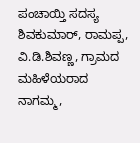ಪಂಚಾಯ್ತಿ ಸದಸ್ಯ ಶಿವಕುಮಾರ್, ರಾಮಪ್ಪ, ವಿ.ಡಿ.ಶಿವಣ್ಣ, ಗ್ರಾಮದ ಮಹಿಳೆಯರಾದ ನಾಗಮ್ಮ,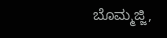ಬೊಮ್ಮಜ್ಜಿ,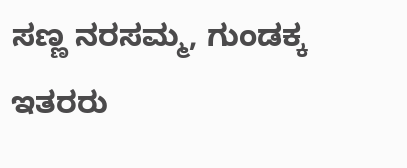ಸಣ್ಣ ನರಸಮ್ಮ, ಗುಂಡಕ್ಕ ಇತರರು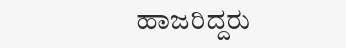ಹಾಜರಿದ್ದರು